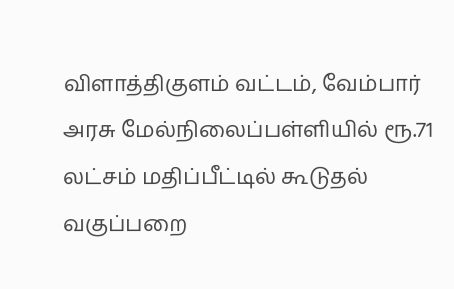விளாத்திகுளம் வட்டம், வேம்பார் அரசு மேல்நிலைப்பள்ளியில் ரூ.71 லட்சம் மதிப்பீட்டில் கூடுதல் வகுப்பறை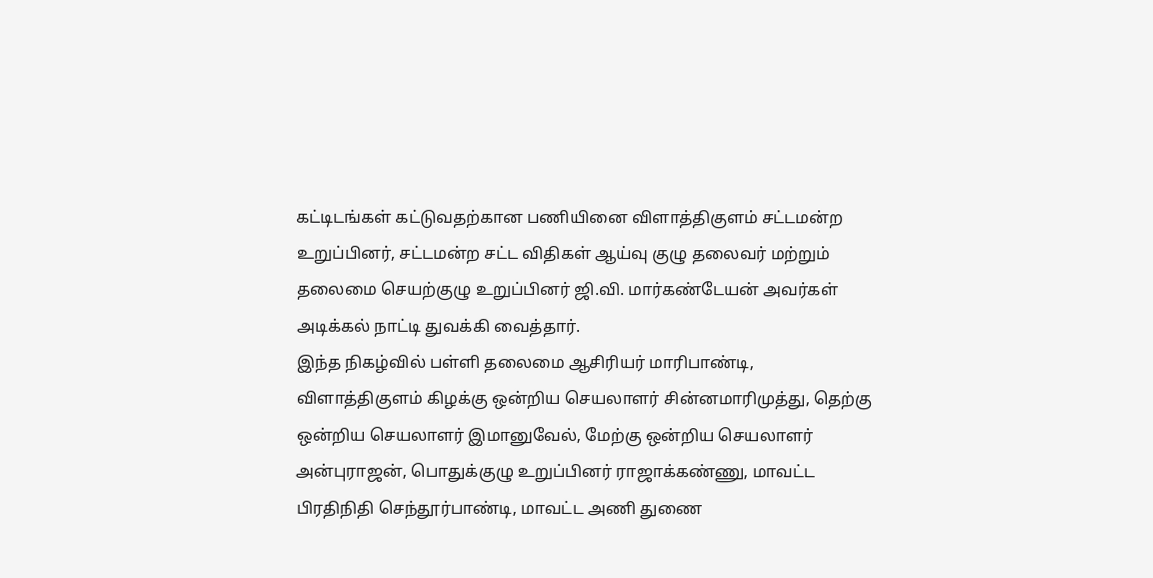கட்டிடங்கள் கட்டுவதற்கான பணியினை விளாத்திகுளம் சட்டமன்ற உறுப்பினர், சட்டமன்ற சட்ட விதிகள் ஆய்வு குழு தலைவர் மற்றும் தலைமை செயற்குழு உறுப்பினர் ஜி.வி. மார்கண்டேயன் அவர்கள் அடிக்கல் நாட்டி துவக்கி வைத்தார்.
இந்த நிகழ்வில் பள்ளி தலைமை ஆசிரியர் மாரிபாண்டி, விளாத்திகுளம் கிழக்கு ஒன்றிய செயலாளர் சின்னமாரிமுத்து, தெற்கு ஒன்றிய செயலாளர் இமானுவேல், மேற்கு ஒன்றிய செயலாளர் அன்புராஜன், பொதுக்குழு உறுப்பினர் ராஜாக்கண்ணு, மாவட்ட பிரதிநிதி செந்தூர்பாண்டி, மாவட்ட அணி துணை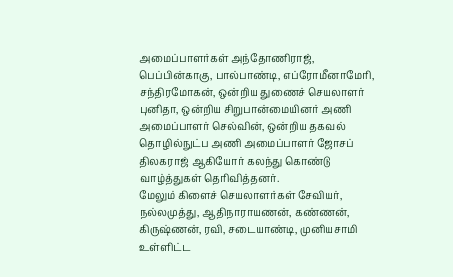அமைப்பாளர்கள் அந்தோணிராஜ், பெப்பின்காகு, பால்பாண்டி, எப்ரோமீனாமேரி, சந்திரமோகன், ஒன்றிய துணைச் செயலாளர் புனிதா, ஒன்றிய சிறுபான்மையினர் அணி அமைப்பாளர் செல்வின், ஒன்றிய தகவல் தொழில்நுட்ப அணி அமைப்பாளர் ஜோசப் திலகராஜ் ஆகியோர் கலந்து கொண்டு வாழ்த்துகள் தெரிவித்தனர்.
மேலும் கிளைச் செயலாளர்கள் சேவியர், நல்லமுத்து, ஆதிநாராயணன், கண்ணன், கிருஷ்ணன், ரவி, சடையாண்டி, முனியசாமி உள்ளிட்ட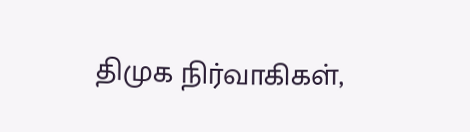திமுக நிர்வாகிகள்,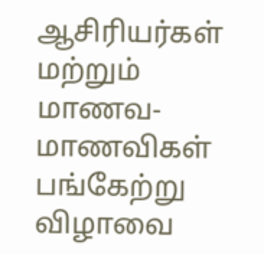ஆசிரியர்கள் மற்றும் மாணவ-மாணவிகள் பங்கேற்று விழாவை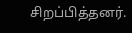சிறப்பித்தனர்.